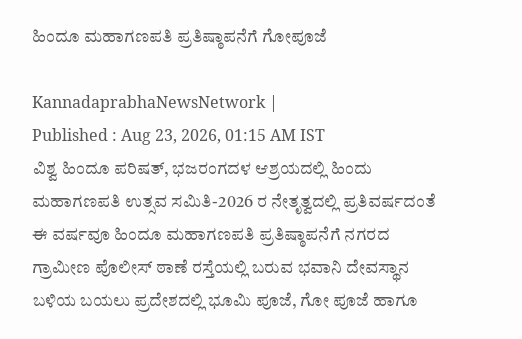ಹಿಂದೂ ಮಹಾಗಣಪತಿ ಪ್ರತಿಷ್ಠಾಪನೆಗೆ ಗೋಪೂಜೆ

KannadaprabhaNewsNetwork |
Published : Aug 23, 2026, 01:15 AM IST
ವಿಶ್ವ ಹಿಂದೂ ಪರಿಷತ್, ಭಜರಂಗದಳ ಆಶ್ರಯದಲ್ಲಿ ಹಿಂದು ಮಹಾಗಣಪತಿ ಉತ್ಸವ ಸಮಿತಿ-2026 ರ ನೇತೃತ್ವದಲ್ಲಿ ಪ್ರತಿವರ್ಷದಂತೆ ಈ ವರ್ಷವೂ ಹಿಂದೂ ಮಹಾಗಣಪತಿ ಪ್ರತಿಷ್ಠಾಪನೆಗೆ ನಗರದ ಗ್ರಾಮೀಣ ಪೊಲೀಸ್ ಠಾಣೆ ರಸ್ತೆಯಲ್ಲಿ ಬರುವ ಭವಾನಿ ದೇವಸ್ಥಾನ ಬಳಿಯ ಬಯಲು ಪ್ರದೇಶದಲ್ಲಿ ಭೂಮಿ ಪೂಜೆ, ಗೋ ಪೂಜೆ ಹಾಗೂ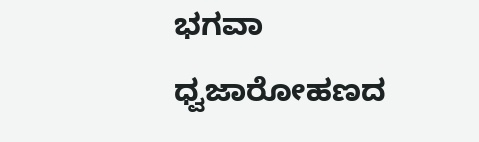ಭಗವಾ ಧ್ವಜಾರೋಹಣದ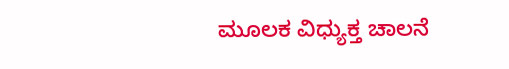ಮೂಲಕ ವಿಧ್ಯುಕ್ತ ಚಾಲನೆ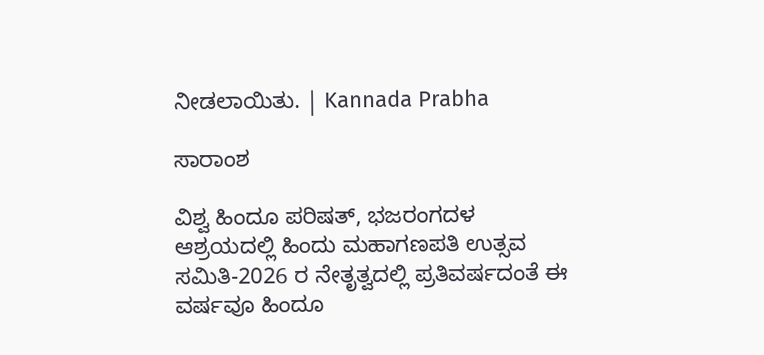ನೀಡಲಾಯಿತು. | Kannada Prabha

ಸಾರಾಂಶ

ವಿಶ್ವ ಹಿಂದೂ ಪರಿಷತ್, ಭಜರಂಗದಳ ಆಶ್ರಯದಲ್ಲಿ ಹಿಂದು ಮಹಾಗಣಪತಿ ಉತ್ಸವ ಸಮಿತಿ-2026 ರ ನೇತೃತ್ವದಲ್ಲಿ ಪ್ರತಿವರ್ಷದಂತೆ ಈ ವರ್ಷವೂ ಹಿಂದೂ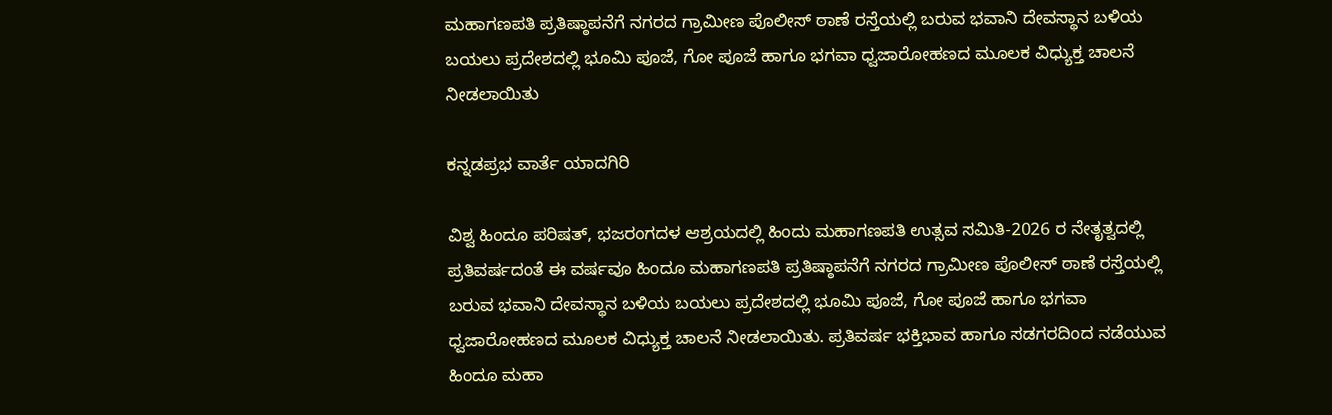ಮಹಾಗಣಪತಿ ಪ್ರತಿಷ್ಠಾಪನೆಗೆ ನಗರದ ಗ್ರಾಮೀಣ ಪೊಲೀಸ್ ಠಾಣೆ ರಸ್ತೆಯಲ್ಲಿ ಬರುವ ಭವಾನಿ ದೇವಸ್ಥಾನ ಬಳಿಯ ಬಯಲು ಪ್ರದೇಶದಲ್ಲಿ ಭೂಮಿ ಪೂಜೆ, ಗೋ ಪೂಜೆ ಹಾಗೂ ಭಗವಾ ಧ್ವಜಾರೋಹಣದ ಮೂಲಕ ವಿಧ್ಯುಕ್ತ ಚಾಲನೆ ನೀಡಲಾಯಿತು

ಕನ್ನಡಪ್ರಭ ವಾರ್ತೆ ಯಾದಗಿರಿ

ವಿಶ್ವ ಹಿಂದೂ ಪರಿಷತ್, ಭಜರಂಗದಳ ಆಶ್ರಯದಲ್ಲಿ ಹಿಂದು ಮಹಾಗಣಪತಿ ಉತ್ಸವ ಸಮಿತಿ-2026 ರ ನೇತೃತ್ವದಲ್ಲಿ ಪ್ರತಿವರ್ಷದಂತೆ ಈ ವರ್ಷವೂ ಹಿಂದೂ ಮಹಾಗಣಪತಿ ಪ್ರತಿಷ್ಠಾಪನೆಗೆ ನಗರದ ಗ್ರಾಮೀಣ ಪೊಲೀಸ್ ಠಾಣೆ ರಸ್ತೆಯಲ್ಲಿ ಬರುವ ಭವಾನಿ ದೇವಸ್ಥಾನ ಬಳಿಯ ಬಯಲು ಪ್ರದೇಶದಲ್ಲಿ ಭೂಮಿ ಪೂಜೆ, ಗೋ ಪೂಜೆ ಹಾಗೂ ಭಗವಾ ಧ್ವಜಾರೋಹಣದ ಮೂಲಕ ವಿಧ್ಯುಕ್ತ ಚಾಲನೆ ನೀಡಲಾಯಿತು. ಪ್ರತಿವರ್ಷ ಭಕ್ತಿಭಾವ ಹಾಗೂ ಸಡಗರದಿಂದ ನಡೆಯುವ ಹಿಂದೂ ಮಹಾ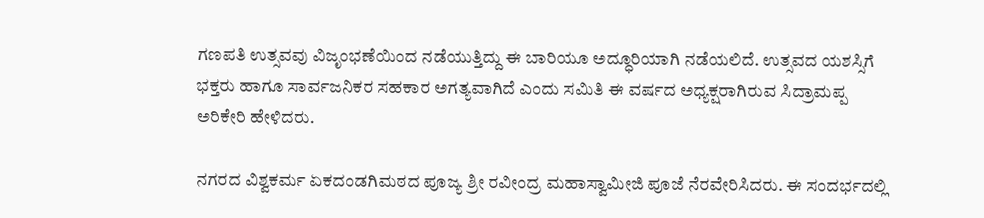ಗಣಪತಿ ಉತ್ಸವವು ವಿಜೃಂಭಣೆಯಿಂದ ನಡೆಯುತ್ತಿದ್ದು ಈ ಬಾರಿಯೂ ಅದ್ಧೂರಿಯಾಗಿ ನಡೆಯಲಿದೆ. ಉತ್ಸವದ ಯಶಸ್ಸಿಗೆ ಭಕ್ತರು ಹಾಗೂ ಸಾರ್ವಜನಿಕರ ಸಹಕಾರ ಅಗತ್ಯವಾಗಿದೆ ಎಂದು ಸಮಿತಿ ಈ ವರ್ಷದ ಅಧ್ಯಕ್ಷರಾಗಿರುವ ಸಿದ್ರಾಮಪ್ಪ ಅರಿಕೇರಿ ಹೇಳಿದರು.

ನಗರದ ವಿಶ್ವಕರ್ಮ ಏಕದಂಡಗಿಮಠದ ಪೂಜ್ಯ ಶ್ರೀ ರವೀಂದ್ರ ಮಹಾಸ್ವಾಮೀಜಿ ಪೂಜೆ ನೆರವೇರಿಸಿದರು. ಈ ಸಂದರ್ಭದಲ್ಲಿ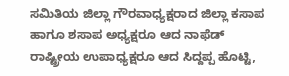ಸಮಿತಿಯ ಜಿಲ್ಲಾ ಗೌರವಾಧ್ಯಕ್ಷರಾದ ಜಿಲ್ಲಾ ಕಸಾಪ ಹಾಗೂ ಶಸಾಪ ಅಧ್ಯಕ್ಷರೂ ಆದ ನಾಫೆಡ್ ರಾಷ್ಟ್ರೀಯ ಉಪಾಧ್ಯಕ್ಷರೂ ಆದ ಸಿದ್ದಪ್ಪ ಹೊಟ್ಟಿ,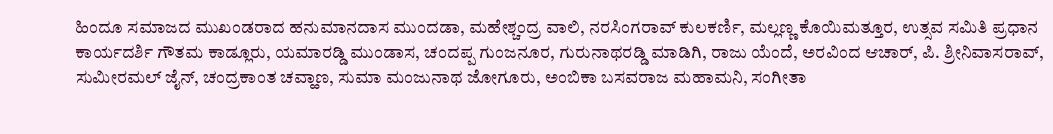ಹಿಂದೂ ಸಮಾಜದ ಮುಖಂಡರಾದ ಹನುಮಾನದಾಸ ಮುಂದಡಾ, ಮಹೇಶ್ಚಂದ್ರ ವಾಲಿ, ನರಸಿಂಗರಾವ್ ಕುಲಕರ್ಣಿ, ಮಲ್ಲಣ್ಣ ಕೊಯಿಮತ್ತೂರ, ಉತ್ಸವ ಸಮಿತಿ ಪ್ರಧಾನ ಕಾರ್ಯದರ್ಶಿ ಗೌತಮ ಕಾಡ್ಲೂರು, ಯಮಾರಡ್ಡಿ ಮುಂಡಾಸ, ಚಂದಪ್ಪ ಗುಂಜನೂರ, ಗುರುನಾಥರಡ್ಡಿ ಮಾಡಿಗಿ, ರಾಜು ಯೆಂದೆ, ಅರವಿಂದ ಆಚಾರ್, ಪಿ. ಶ್ರೀನಿವಾಸರಾವ್, ಸುಮೀರಮಲ್ ಜೈನ್, ಚಂದ್ರಕಾಂತ ಚವ್ಹಾಣ, ಸುಮಾ ಮಂಜುನಾಥ ಜೋಗೂರು, ಅಂಬಿಕಾ ಬಸವರಾಜ ಮಹಾಮನಿ, ಸಂಗೀತಾ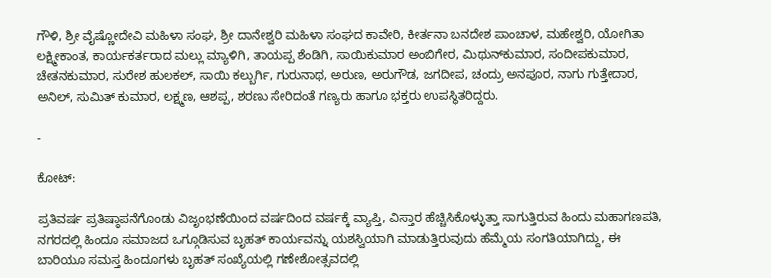ಗೌಳಿ, ಶ್ರೀ ವೈಷ್ಣೋದೇವಿ ಮಹಿಳಾ ಸಂಘ, ಶ್ರೀ ದಾನೇಶ್ವರಿ ಮಹಿಳಾ ಸಂಘದ ಕಾವೇರಿ, ಕೀರ್ತನಾ ಬನದೇಶ ಪಾಂಚಾಳ, ಮಹೇಶ್ವರಿ, ಯೋಗಿತಾ ಲಕ್ಷ್ಮೀಕಾಂತ, ಕಾರ್ಯಕರ್ತರಾದ ಮಲ್ಲು ಮ್ಯಾಳಿಗಿ, ತಾಯಪ್ಪ ಶೆಂಡಿಗಿ, ಸಾಯಿಕುಮಾರ ಅಂಬಿಗೇರ, ಮಿಥುನ್‌ಕುಮಾರ, ಸಂದೀಪಕುಮಾರ, ಚೇತನಕುಮಾರ, ಸುರೇಶ ಹುಲಕಲ್, ಸಾಯಿ ಕಲ್ಬುರ್ಗಿ, ಗುರುನಾಥ, ಅರುಣ, ಅರುಗೌಡ, ಜಗದೀಪ, ಚಂದ್ರು ಅನಪೂರ, ನಾಗು ಗುತ್ತೇದಾರ, ಅನಿಲ್, ಸುಮಿತ್ ಕುಮಾರ, ಲಕ್ಷ್ಮಣ, ಆಶಪ್ಪ, ಶರಣು ಸೇರಿದಂತೆ ಗಣ್ಯರು ಹಾಗೂ ಭಕ್ತರು ಉಪಸ್ಥಿತರಿದ್ದರು.

-

ಕೋಟ್‌:

ಪ್ರತಿವರ್ಷ ಪ್ರತಿಷ್ಠಾಪನೆಗೊಂಡು ವಿಜೃಂಭಣೆಯಿಂದ ವರ್ಷದಿಂದ ವರ್ಷಕ್ಕೆ ವ್ಯಾಪ್ತಿ, ವಿಸ್ತಾರ ಹೆಚ್ಚಿಸಿಕೊಳ್ಳುತ್ತಾ ಸಾಗುತ್ತಿರುವ ಹಿಂದು ಮಹಾಗಣಪತಿ, ನಗರದಲ್ಲಿ ಹಿಂದೂ ಸಮಾಜದ ಒಗ್ಗೂಡಿಸುವ ಬೃಹತ್ ಕಾರ್ಯವನ್ನು ಯಶಸ್ವಿಯಾಗಿ ಮಾಡುತ್ತಿರುವುದು ಹೆಮ್ಮೆಯ ಸಂಗತಿಯಾಗಿದ್ದು, ಈ ಬಾರಿಯೂ ಸಮಸ್ತ ಹಿಂದೂಗಳು ಬೃಹತ್ ಸಂಖ್ಯೆಯಲ್ಲಿ ಗಣೇಶೋತ್ಸವದಲ್ಲಿ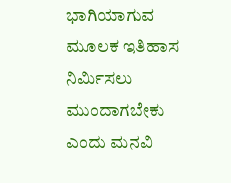ಭಾಗಿಯಾಗುವ ಮೂಲಕ ಇತಿಹಾಸ ನಿರ್ಮಿಸಲು ಮುಂದಾಗಬೇಕು ಎಂದು ಮನವಿ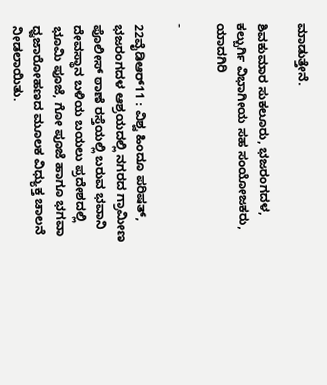ಮಾಡುತ್ತೇನೆ.

ಶಿವಕುಮಾರ ಸುಕಲೂರು, ಭಜರಂಗದಳ, ಕಲ್ಬುರ್ಗಿ ವಿಭಾಗೀಯ ಸಹ ಸಂಯೋಜಕರು, ಯಾದಗಿರಿ

-

22ವೈಡಿಆರ್‌11 : ವಿಶ್ವ ಹಿಂದೂ ಪರಿಷತ್, ಭಜರಂಗದಳ ಆಶ್ರಯದಲ್ಲಿ ನಗರದ ಗ್ರಾಮೀಣ ಪೊಲೀಸ್ ಠಾಣೆ ರಸ್ತೆಯಲ್ಲಿ ಬರುವ ಭವಾನಿ ದೇವಸ್ಥಾನ ಬಳಿಯ ಬಯಲು ಪ್ರದೇಶದಲ್ಲಿ ಭೂಮಿ ಪೂಜೆ, ಗೋ ಪೂಜೆ ಹಾಗೂ ಭಗವಾ ಧ್ವಜಾರೋಹಣದ ಮೂಲಕ ವಿಧ್ಯುಕ್ತ ಚಾಲನೆ ನೀಡಲಾಯಿತು.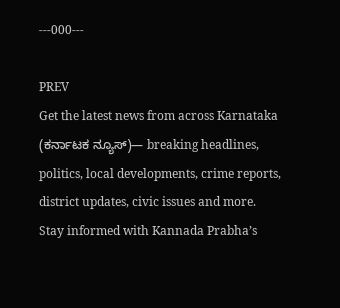---000---

PREV
Get the latest news from across Karnataka (ಕರ್ನಾಟಕ ನ್ಯೂಸ್)— breaking headlines, politics, local developments, crime reports, district updates, civic issues and more. Stay informed with Kannada Prabha’s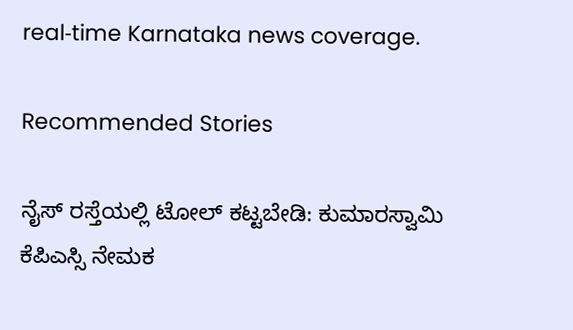real‑time Karnataka news coverage.

Recommended Stories

ನೈಸ್‌ ರಸ್ತೆಯಲ್ಲಿ ಟೋಲ್‌ ಕಟ್ಟಬೇಡಿ: ಕುಮಾರಸ್ವಾಮಿ
ಕೆಪಿಎಸ್ಸಿ ನೇಮಕ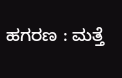ಹಗರಣ : ಮತ್ತೆ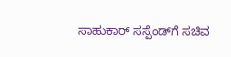ಸಾಹುಕಾರ್‌ ಸಸ್ಪೆಂಡ್‌ಗೆ ಸಚಿವ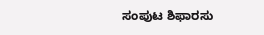ಸಂಪುಟ ಶಿಫಾರಸು